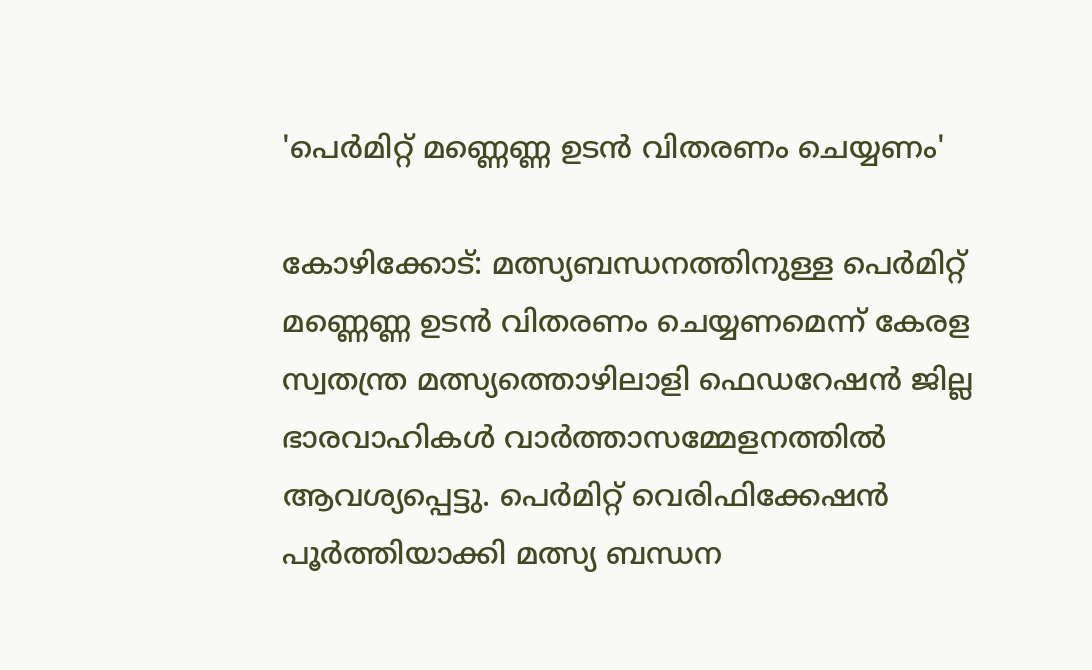'പെർമിറ്റ് മണ്ണെണ്ണ ഉടൻ വിതരണം ചെയ്യണം'

കോഴിക്കോട്: മത്സ്യബന്ധനത്തിനുള്ള പെർമിറ്റ് മണ്ണെണ്ണ ഉടൻ വിതരണം ചെയ്യണമെന്ന് കേരള സ്വതന്ത്ര മത്സ്യത്തൊഴിലാളി ഫെഡറേഷൻ ജില്ല ഭാരവാഹികൾ വാർത്താസമ്മേളനത്തിൽ ആവശ്യപ്പെട്ടു. പെർമിറ്റ് വെരിഫിക്കേഷൻ പൂർത്തിയാക്കി മത്സ്യ ബന്ധന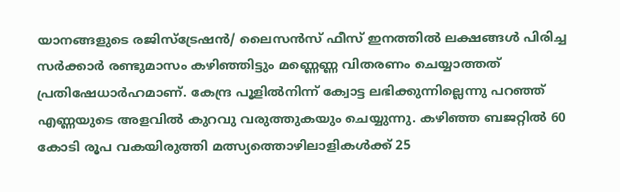യാനങ്ങളുടെ രജിസ്ട്രേഷൻ/ ലൈസൻസ് ഫീസ് ഇനത്തിൽ ലക്ഷങ്ങൾ പിരിച്ച സർക്കാർ രണ്ടുമാസം കഴിഞ്ഞിട്ടും മണ്ണെണ്ണ വിതരണം ചെയ്യാത്തത് പ്രതിഷേധാർഹമാണ്. കേന്ദ്ര പൂളിൽനിന്ന് ക്വോട്ട ലഭിക്കുന്നില്ലെന്നു പറഞ്ഞ് എണ്ണയുടെ അളവിൽ കുറവു വരുത്തുകയും ചെയ്യുന്നു. കഴിഞ്ഞ ബജറ്റിൽ 60 കോടി രൂപ വകയിരുത്തി മത്സ്യത്തൊഴിലാളികൾക്ക് 25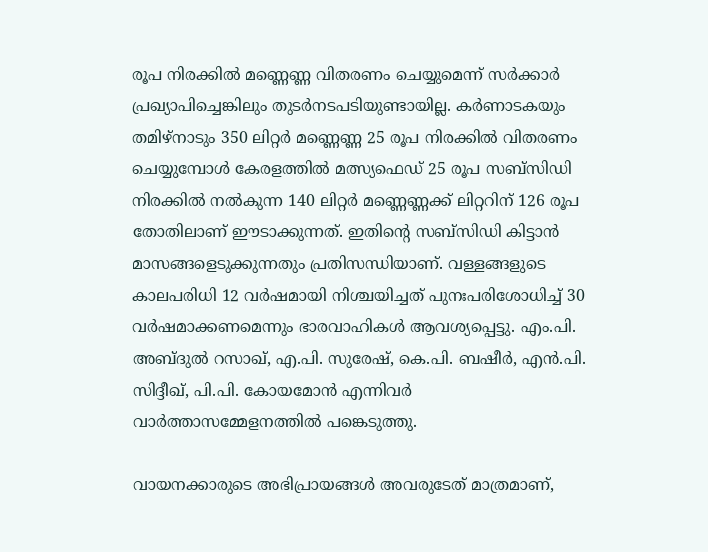രൂപ നിരക്കിൽ മണ്ണെണ്ണ വിതരണം ചെയ്യുമെന്ന് സർക്കാർ പ്രഖ്യാപിച്ചെങ്കിലും തുടർനടപടിയുണ്ടായില്ല. കർണാടകയും തമിഴ്നാടും 350 ലിറ്റർ മണ്ണെണ്ണ 25 രൂപ നിരക്കിൽ വിതരണം ചെയ്യുമ്പോൾ കേരളത്തിൽ മത്സ്യഫെഡ് 25 രൂപ സബ്സിഡി നിരക്കിൽ നൽകുന്ന 140 ലിറ്റർ മണ്ണെണ്ണക്ക് ലിറ്ററിന് 126 രൂപ തോതിലാണ് ഈടാക്കുന്നത്. ഇതിന്‍റെ സബ്സിഡി കിട്ടാൻ മാസങ്ങളെടുക്കുന്നതും പ്രതിസന്ധിയാണ്. വള്ളങ്ങളുടെ കാലപരിധി 12 വർഷമായി നിശ്ചയിച്ചത് പുനഃപരിശോധിച്ച് 30 വർഷമാക്കണമെന്നും ഭാരവാഹികൾ ആവശ്യപ്പെട്ടു. എം.പി. അബ്ദുൽ റസാഖ്, എ.പി. സുരേഷ്, കെ.പി. ബഷീർ, എൻ.പി. സിദ്ദീഖ്, പി.പി. കോയമോൻ എന്നിവർ വാർത്താസമ്മേളനത്തിൽ പങ്കെടുത്തു.

വായനക്കാരുടെ അഭിപ്രായങ്ങള്‍ അവരുടേത് മാത്രമാണ്,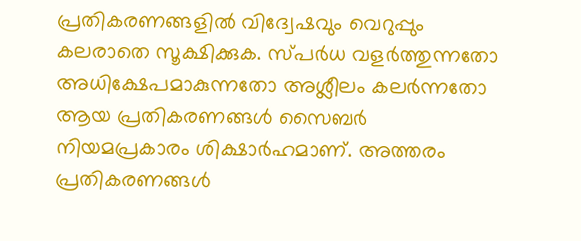പ്രതികരണങ്ങളിൽ വിദ്വേഷവും വെറുപ്പും കലരാതെ സൂക്ഷിക്കുക. സ്പർധ വളർത്തുന്നതോ അധിക്ഷേപമാകുന്നതോ അശ്ലീലം കലർന്നതോ ആയ പ്രതികരണങ്ങൾ സൈബർ നിയമപ്രകാരം ശിക്ഷാർഹമാണ്. അത്തരം പ്രതികരണങ്ങൾ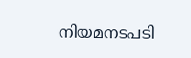നിയമനടപടി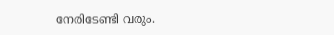നേരിടേണ്ടി വരും.